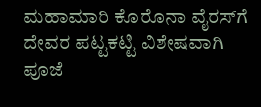ಮಹಾಮಾರಿ ಕೊರೊನಾ ವೈರಸ್‍ಗೆ ದೇವರ ಪಟ್ಟಕಟ್ಟಿ ವಿಶೇಷವಾಗಿ ಪೂಜೆ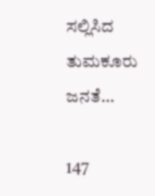ಸಲ್ಲಿಸಿದ ತುಮಕೂರು ಜನತೆ…

147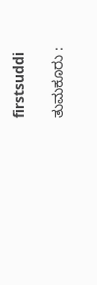firstsuddi

ತುಮಕೂರು :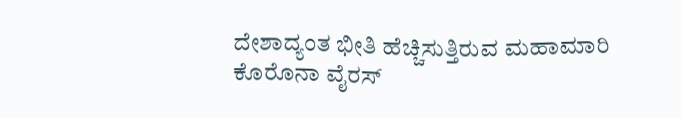ದೇಶಾದ್ಯಂತ ಭೀತಿ ಹೆಚ್ಚಿಸುತ್ತಿರುವ ಮಹಾಮಾರಿ ಕೊರೊನಾ ವೈರಸ್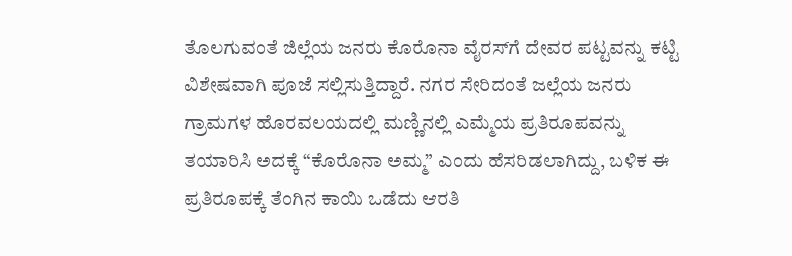ತೊಲಗುವಂತೆ ಜಿಲ್ಲೆಯ ಜನರು ಕೊರೊನಾ ವೈರಸ್‍ಗೆ ದೇವರ ಪಟ್ಟವನ್ನು ಕಟ್ಟಿ ವಿಶೇಷವಾಗಿ ಪೂಜೆ ಸಲ್ಲಿಸುತ್ತಿದ್ದಾರೆ. ನಗರ ಸೇರಿದಂತೆ ಜಲ್ಲೆಯ ಜನರು ಗ್ರಾಮಗಳ ಹೊರವಲಯದಲ್ಲಿ ಮಣ್ಣಿನಲ್ಲಿ ಎಮ್ಮೆಯ ಪ್ರತಿರೂಪವನ್ನು ತಯಾರಿಸಿ ಅದಕ್ಕೆ “ಕೊರೊನಾ ಅಮ್ಮ” ಎಂದು ಹೆಸರಿಡಲಾಗಿದ್ದು, ಬಳಿಕ ಈ ಪ್ರತಿರೂಪಕ್ಕೆ ತೆಂಗಿನ ಕಾಯಿ ಒಡೆದು ಆರತಿ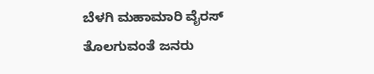ಬೆಳಗಿ ಮಹಾಮಾರಿ ವೈರಸ್ ತೊಲಗುವಂತೆ ಜನರು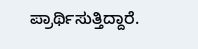ಪ್ರಾರ್ಥಿಸುತ್ತಿದ್ದಾರೆ.